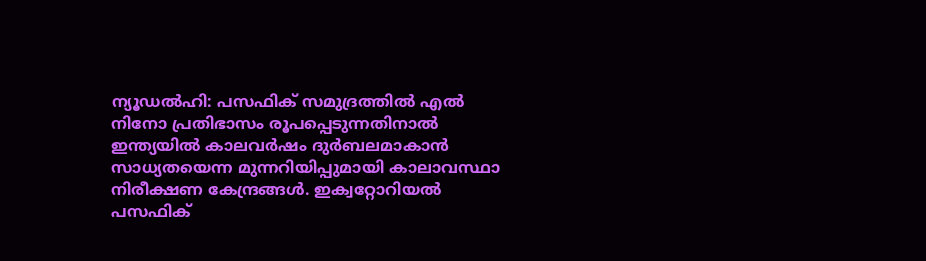ന്യൂഡൽഹി: പസഫിക് സമുദ്രത്തിൽ എൽ നിനോ പ്രതിഭാസം രൂപപ്പെടുന്നതിനാൽ ഇന്ത്യയിൽ കാലവർഷം ദുർബലമാകാൻ സാധ്യതയെന്ന മുന്നറിയിപ്പുമായി കാലാവസ്ഥാ നിരീക്ഷണ കേന്ദ്രങ്ങൾ. ഇക്വറ്റോറിയൽ പസഫിക്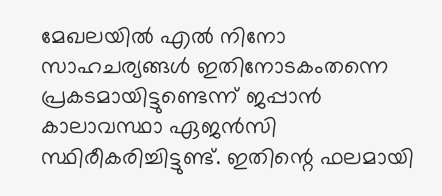മേഖലയിൽ എൽ നിനോ സാഹചര്യങ്ങൾ ഇതിനോടകംതന്നെ പ്രകടമായിട്ടുണ്ടെന്ന് ജപ്പാൻ കാലാവസ്ഥാ ഏജൻസി സ്ഥിരീകരിച്ചിട്ടുണ്ട്. ഇതിന്റെ ഫലമായി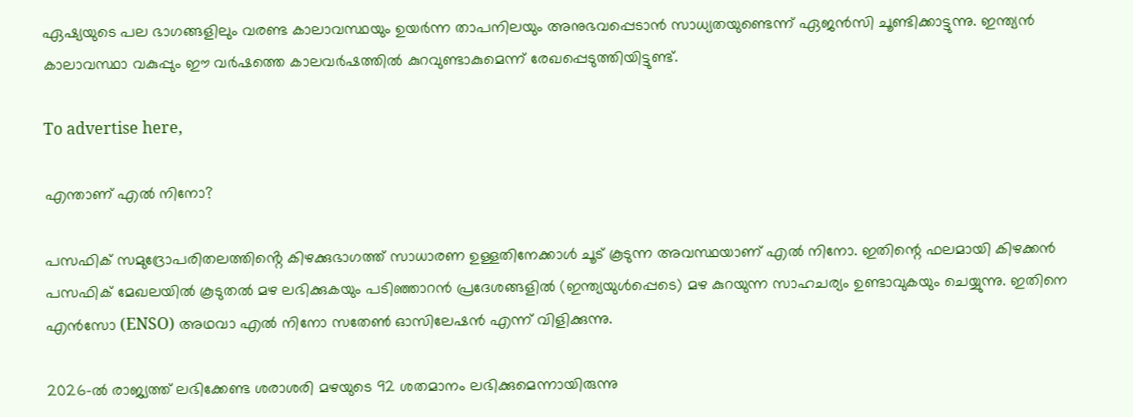ഏഷ്യയുടെ പല ഭാഗങ്ങളിലും വരണ്ട കാലാവസ്ഥയും ഉയർന്ന താപനിലയും അനുഭവപ്പെടാൻ സാധ്യതയുണ്ടെന്ന് ഏജൻസി ചൂണ്ടിക്കാട്ടുന്നു. ഇന്ത്യൻ കാലാവസ്ഥാ വകുപ്പും ഈ വർഷത്തെ കാലവർഷത്തിൽ കുറവുണ്ടാകുമെന്ന് രേഖപ്പെടുത്തിയിട്ടുണ്ട്.

To advertise here,

എന്താണ് എൽ നിനോ?

പസഫിക് സമുദ്രോപരിതലത്തിൻ്റെ കിഴക്കുഭാഗത്ത് സാധാരണ ഉള്ളതിനേക്കാൾ ചൂട് കൂടുന്ന അവസ്ഥയാണ് എൽ നിനോ. ഇതിന്റെ ഫലമായി കിഴക്കൻ പസഫിക് മേഖലയിൽ കൂടുതൽ മഴ ലഭിക്കുകയും പടിഞ്ഞാറൻ പ്രദേശങ്ങളിൽ (ഇന്ത്യയുൾപ്പെടെ) മഴ കുറയുന്ന സാഹചര്യം ഉണ്ടാവുകയും ചെയ്യുന്നു. ഇതിനെ എൻസോ (ENSO) അഥവാ എൽ നിനോ സതേൺ ഓസിലേഷൻ എന്ന് വിളിക്കുന്നു.

2026-ൽ രാജ്യത്ത് ലഭിക്കേണ്ട ശരാശരി മഴയുടെ 92 ശതമാനം ലഭിക്കുമെന്നായിരുന്നു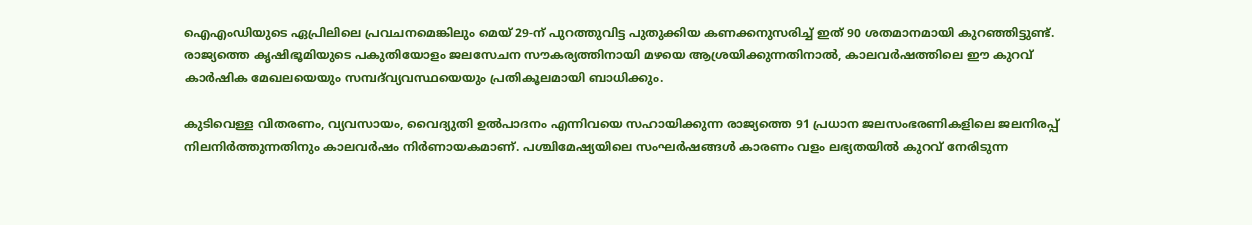ഐഎംഡിയുടെ ഏപ്രിലിലെ പ്രവചനമെങ്കിലും മെയ് 29-ന് പുറത്തുവിട്ട പുതുക്കിയ കണക്കനുസരിച്ച് ഇത് 90 ശതമാനമായി കുറഞ്ഞിട്ടുണ്ട്. രാജ്യത്തെ കൃഷിഭൂമിയുടെ പകുതിയോളം ജലസേചന സൗകര്യത്തിനായി മഴയെ ആശ്രയിക്കുന്നതിനാൽ, കാലവർഷത്തിലെ ഈ കുറവ് കാർഷിക മേഖലയെയും സമ്പദ്‌വ്യവസ്ഥയെയും പ്രതികൂലമായി ബാധിക്കും.

കുടിവെള്ള വിതരണം, വ്യവസായം, വൈദ്യുതി ഉൽപാദനം എന്നിവയെ സഹായിക്കുന്ന രാജ്യത്തെ 91 പ്രധാന ജലസംഭരണികളിലെ ജലനിരപ്പ് നിലനിർത്തുന്നതിനും കാലവർഷം നിർണായകമാണ്. പശ്ചിമേഷ്യയിലെ സംഘർഷങ്ങൾ കാരണം വളം ലഭ്യതയിൽ കുറവ് നേരിടുന്ന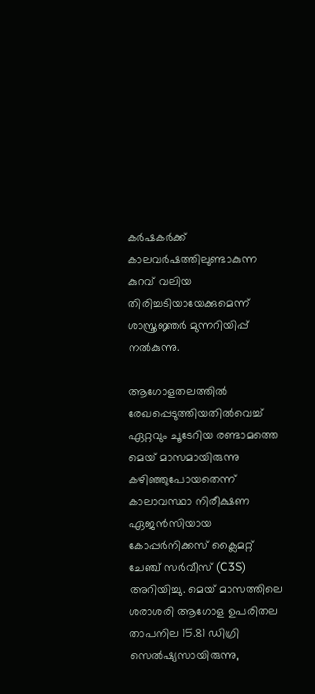കർഷകർക്ക് കാലവർഷത്തിലുണ്ടാകുന്ന കുറവ് വലിയ തിരിച്ചടിയായേക്കുമെന്ന് ശാസ്ത്രജ്ഞർ മുന്നറിയിപ്പ് നൽകുന്നു.

ആഗോളതലത്തിൽ രേഖപ്പെടുത്തിയതിൽവെച്ച് ഏറ്റവും ചൂടേറിയ രണ്ടാമത്തെ മെയ് മാസമായിരുന്നു കഴിഞ്ഞുപോയതെന്ന് കാലാവസ്ഥാ നിരീക്ഷണ ഏജൻസിയായ കോപ്പർനിക്കസ് ക്ലൈമറ്റ് ചേഞ്ച് സർവീസ് (C3S) അറിയിച്ചു. മെയ് മാസത്തിലെ ശരാശരി ആഗോള ഉപരിതല താപനില 15.81 ഡിഗ്രി സെൽഷ്യസായിരുന്നു,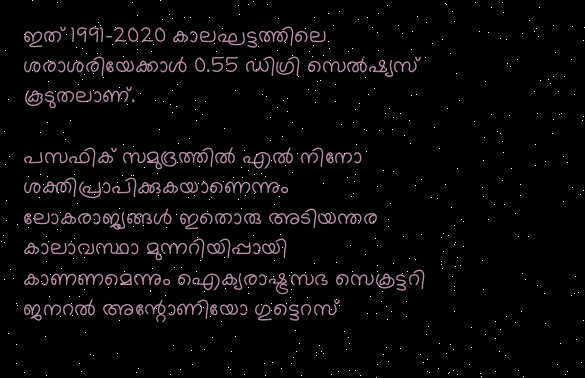ഇത് 1991-2020 കാലഘട്ടത്തിലെ ശരാശരിയേക്കാൾ 0.55 ഡിഗ്രി സെൽഷ്യസ് കൂടുതലാണ്.

പസഫിക് സമുദ്രത്തിൽ എൽ നിനോ ശക്തിപ്രാപിക്കുകയാണെന്നും ലോകരാജ്യങ്ങൾ ഇതൊരു അടിയന്തര കാലാവസ്ഥാ മുന്നറിയിപ്പായി കാണണമെന്നും ഐക്യരാഷ്ട്രസഭ സെക്രട്ടറി ജനറൽ അന്റോണിയോ ഗുട്ടെറസ്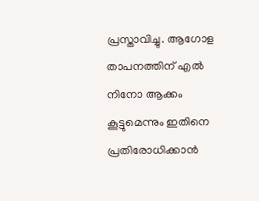പ്രസ്താവിച്ചു. ആഗോള താപനത്തിന് എൽ നിനോ ആക്കം കൂട്ടുമെന്നും ഇതിനെ പ്രതിരോധിക്കാൻ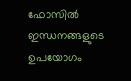ഫോസിൽ ഇന്ധനങ്ങളുടെ ഉപയോഗം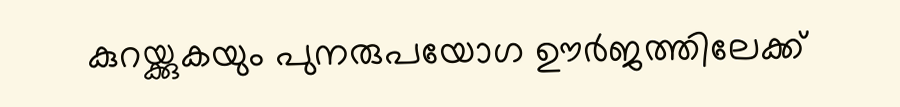കുറയ്ക്കുകയും പുനരുപയോഗ ഊർജത്തിലേക്ക്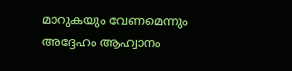മാറുകയും വേണമെന്നും അദ്ദേഹം ആഹ്വാനം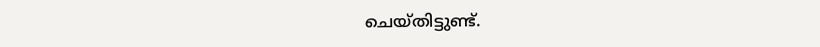ചെയ്തിട്ടുണ്ട്.